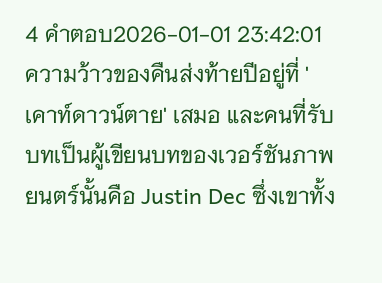4 คำตอบ2026-01-01 23:42:01
ความว้าวของคืนส่งท้ายปีอยู่ที่ 'เคาท์ดาวน์ตาย' เสมอ และคนที่รับบทเป็นผู้เขียนบทของเวอร์ชันภาพยนตร์นั้นคือ Justin Dec ซึ่งเขาทั้ง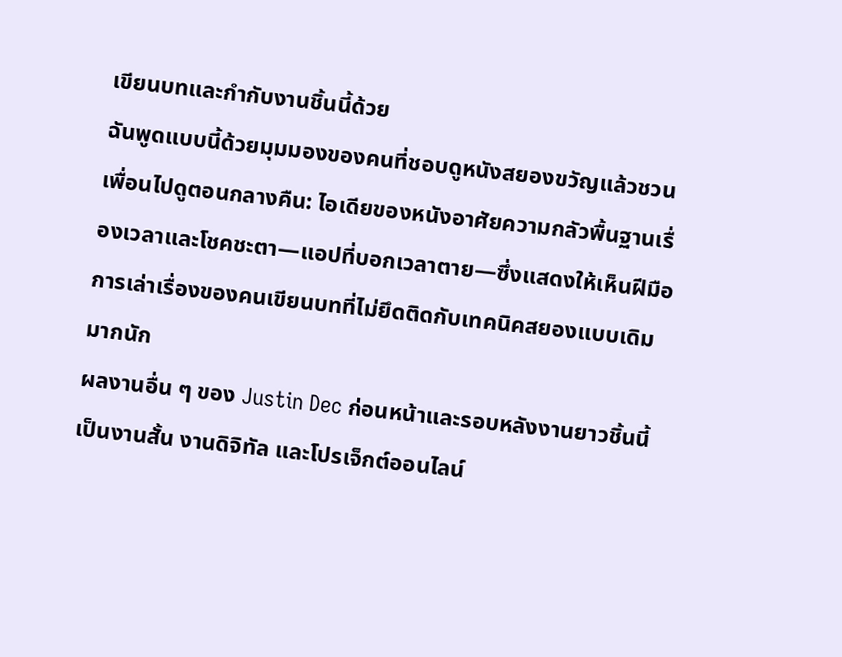เขียนบทและกำกับงานชิ้นนี้ด้วย
ฉันพูดแบบนี้ด้วยมุมมองของคนที่ชอบดูหนังสยองขวัญแล้วชวนเพื่อนไปดูตอนกลางคืน: ไอเดียของหนังอาศัยความกลัวพื้นฐานเรื่องเวลาและโชคชะตา—แอปที่บอกเวลาตาย—ซึ่งแสดงให้เห็นฝีมือการเล่าเรื่องของคนเขียนบทที่ไม่ยึดติดกับเทคนิคสยองแบบเดิมมากนัก
ผลงานอื่น ๆ ของ Justin Dec ก่อนหน้าและรอบหลังงานยาวชิ้นนี้เป็นงานสั้น งานดิจิทัล และโปรเจ็กต์ออนไลน์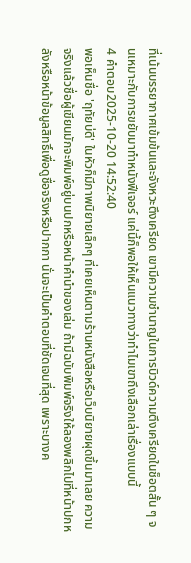ที่เน้นบรรยากาศเข้มข้นและจังหวะตึงเครียด เขามีความชำนาญในการบิวด์ความตึงเครียดในช็อตสั้น ๆ จนเหมาะกับการขยับมาทำหนังฟีเจอร์ แค่นี้ก็พอให้เห็นแนวทางว่าทำไมเขาถึงเลือกเล่าเรื่องแบบนี้
4 คำตอบ2025-10-20 14:52:40
พอเห็นชื่อ 'ฤทัยบ่ดี' ในหัวก็มีภาพนิยายเล็กๆ ที่เคยเห็นตามร้านหนังสือหรือเว็บนิยายผุดขึ้นมาเลย ความจริงแล้วชื่อผู้เขียนมักจะพิมพ์อยู่บนปกหรือหน้าคำนำของเล่ม ถ้ามีฉบับพิมพ์จริงให้ลองพลิกไปที่หน้าปกหลังหรือหน้าข้อมูลสิทธิ์เพื่อดูชื่อจริงหรือปากกา นั่นจะเป็นคำตอบที่ชัดเจนที่สุด เพราะบางค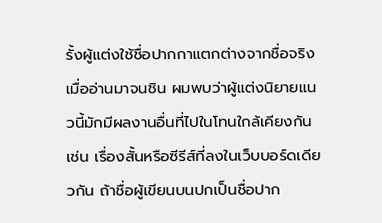รั้งผู้แต่งใช้ชื่อปากกาแตกต่างจากชื่อจริง
เมื่ออ่านมาจนชิน ผมพบว่าผู้แต่งนิยายแนวนี้มักมีผลงานอื่นที่ไปในโทนใกล้เคียงกัน เช่น เรื่องสั้นหรือซีรีส์ที่ลงในเว็บบอร์ดเดียวกัน ถ้าชื่อผู้เขียนบนปกเป็นชื่อปาก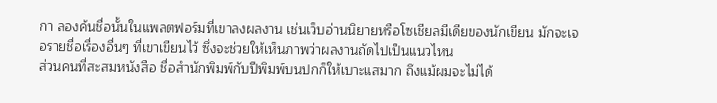กา ลองค้นชื่อนั้นในแพลตฟอร์มที่เขาลงผลงาน เช่นเว็บอ่านนิยายหรือโซเชียลมีเดียของนักเขียน มักจะเจอรายชื่อเรื่องอื่นๆ ที่เขาเขียนไว้ ซึ่งจะช่วยให้เห็นภาพว่าผลงานถัดไปเป็นแนวไหน
ส่วนคนที่สะสมหนังสือ ชื่อสำนักพิมพ์กับปีพิมพ์บนปกก็ให้เบาะแสมาก ถึงแม้ผมจะไม่ได้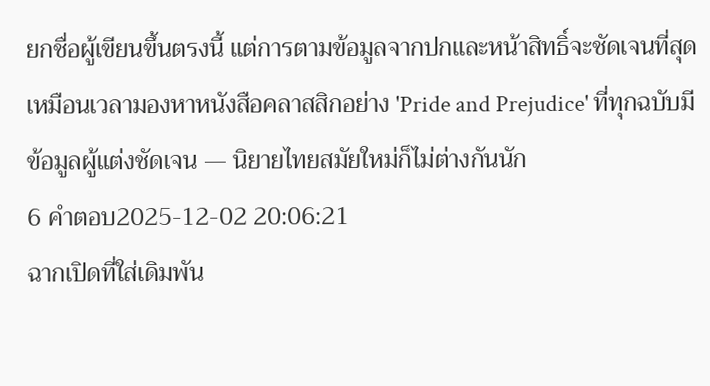ยกชื่อผู้เขียนขึ้นตรงนี้ แต่การตามข้อมูลจากปกและหน้าสิทธิ์จะชัดเจนที่สุด เหมือนเวลามองหาหนังสือคลาสสิกอย่าง 'Pride and Prejudice' ที่ทุกฉบับมีข้อมูลผู้แต่งชัดเจน — นิยายไทยสมัยใหม่ก็ไม่ต่างกันนัก
6 คำตอบ2025-12-02 20:06:21
ฉากเปิดที่ใส่เดิมพัน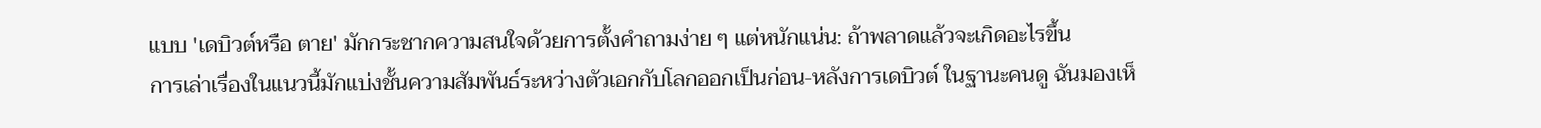แบบ 'เดบิวต์หรือ ตาย' มักกระชากความสนใจด้วยการตั้งคำถามง่าย ๆ แต่หนักแน่น: ถ้าพลาดแล้วจะเกิดอะไรขึ้น
การเล่าเรื่องในแนวนี้มักแบ่งชั้นความสัมพันธ์ระหว่างตัวเอกกับโลกออกเป็นก่อน-หลังการเดบิวต์ ในฐานะคนดู ฉันมองเห็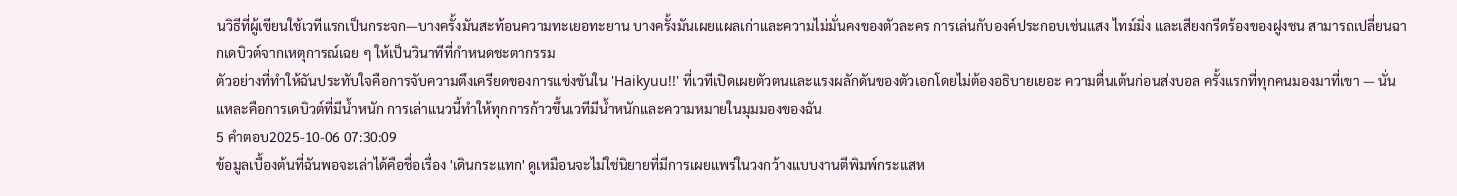นวิธีที่ผู้เขียนใช้เวทีแรกเป็นกระจก—บางครั้งมันสะท้อนความทะเยอทะยาน บางครั้งมันเผยแผลเก่าและความไม่มั่นคงของตัวละคร การเล่นกับองค์ประกอบเช่นแสง ไทม์มิ่ง และเสียงกรีดร้องของฝูงชน สามารถเปลี่ยนฉากเดบิวต์จากเหตุการณ์เฉย ๆ ให้เป็นวินาทีที่กำหนดชะตากรรม
ตัวอย่างที่ทำให้ฉันประทับใจคือการจับความตึงเครียดของการแข่งขันใน 'Haikyuu!!' ที่เวทีเปิดเผยตัวตนและแรงผลักดันของตัวเอกโดยไม่ต้องอธิบายเยอะ ความตื่นเต้นก่อนส่งบอล ครั้งแรกที่ทุกคนมองมาที่เขา — นั่นแหละคือการเดบิวต์ที่มีน้ำหนัก การเล่าแนวนี้ทำให้ทุกการก้าวขึ้นเวทีมีน้ำหนักและความหมายในมุมมองของฉัน
5 คำตอบ2025-10-06 07:30:09
ข้อมูลเบื้องต้นที่ฉันพอจะเล่าได้คือชื่อเรื่อง 'เดินกระแทก' ดูเหมือนจะไม่ใช่นิยายที่มีการเผยแพร่ในวงกว้างแบบงานตีพิมพ์กระแสห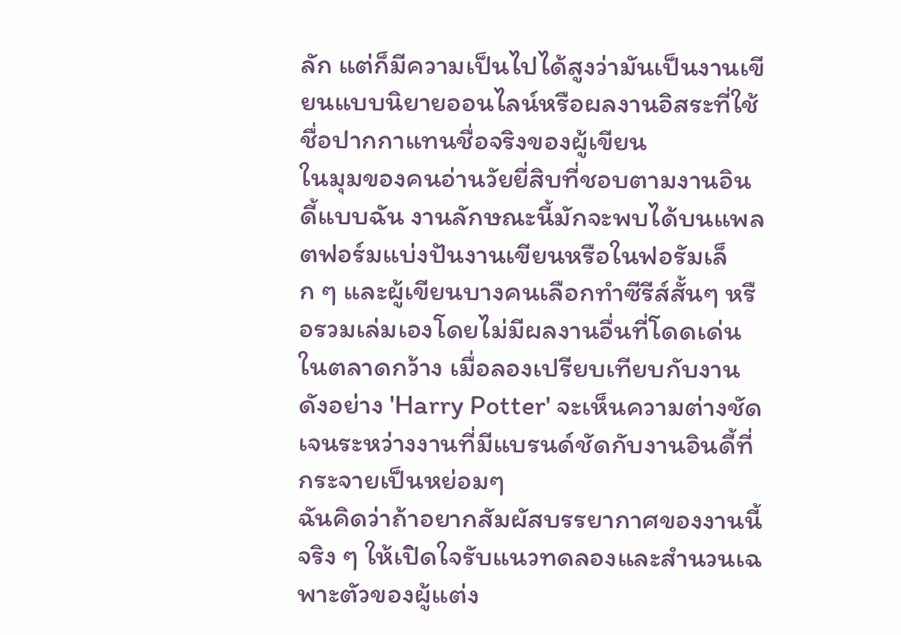ลัก แต่ก็มีความเป็นไปได้สูงว่ามันเป็นงานเขียนแบบนิยายออนไลน์หรือผลงานอิสระที่ใช้ชื่อปากกาแทนชื่อจริงของผู้เขียน
ในมุมของคนอ่านวัยยี่สิบที่ชอบตามงานอินดี้แบบฉัน งานลักษณะนี้มักจะพบได้บนแพลตฟอร์มแบ่งปันงานเขียนหรือในฟอรัมเล็ก ๆ และผู้เขียนบางคนเลือกทำซีรีส์สั้นๆ หรือรวมเล่มเองโดยไม่มีผลงานอื่นที่โดดเด่นในตลาดกว้าง เมื่อลองเปรียบเทียบกับงานดังอย่าง 'Harry Potter' จะเห็นความต่างชัดเจนระหว่างงานที่มีแบรนด์ชัดกับงานอินดี้ที่กระจายเป็นหย่อมๆ
ฉันคิดว่าถ้าอยากสัมผัสบรรยากาศของงานนี้จริง ๆ ให้เปิดใจรับแนวทดลองและสำนวนเฉพาะตัวของผู้แต่ง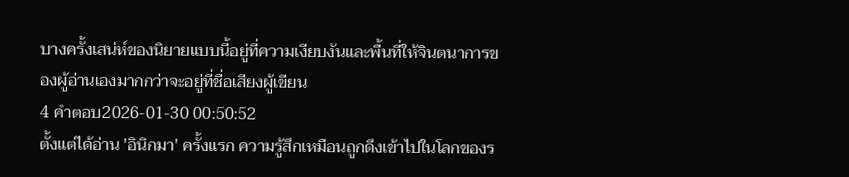บางครั้งเสน่ห์ของนิยายแบบนี้อยู่ที่ความเงียบงันและพื้นที่ให้จินตนาการของผู้อ่านเองมากกว่าจะอยู่ที่ชื่อเสียงผู้เขียน
4 คำตอบ2026-01-30 00:50:52
ตั้งแต่ได้อ่าน 'อินิกมา' ครั้งแรก ความรู้สึกเหมือนถูกดึงเข้าไปในโลกของร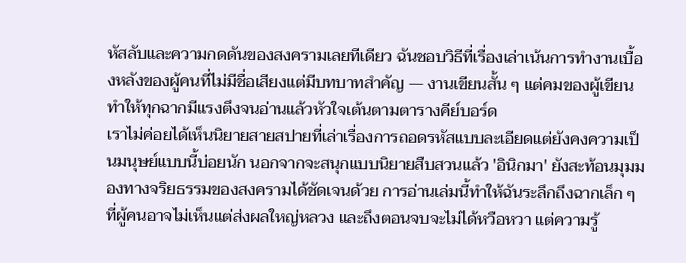หัสลับและความกดดันของสงครามเลยทีเดียว ฉันชอบวิธีที่เรื่องเล่าเน้นการทำงานเบื้องหลังของผู้คนที่ไม่มีชื่อเสียงแต่มีบทบาทสำคัญ — งานเขียนสั้น ๆ แต่คมของผู้เขียนทำให้ทุกฉากมีแรงตึงจนอ่านแล้วหัวใจเต้นตามตารางคีย์บอร์ด
เราไม่ค่อยได้เห็นนิยายสายสปายที่เล่าเรื่องการถอดรหัสแบบละเอียดแต่ยังคงความเป็นมนุษย์แบบนี้บ่อยนัก นอกจากจะสนุกแบบนิยายสืบสวนแล้ว 'อินิกมา' ยังสะท้อนมุมมองทางจริยธรรมของสงครามได้ชัดเจนด้วย การอ่านเล่มนี้ทำให้ฉันระลึกถึงฉากเล็ก ๆ ที่ผู้คนอาจไม่เห็นแต่ส่งผลใหญ่หลวง และถึงตอนจบจะไม่ได้หวือหวา แต่ความรู้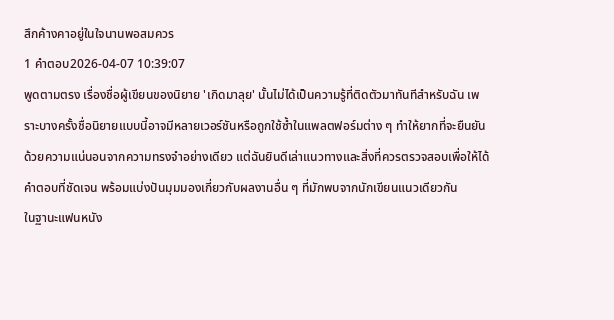สึกค้างคาอยู่ในใจนานพอสมควร
1 คำตอบ2026-04-07 10:39:07
พูดตามตรง เรื่องชื่อผู้เขียนของนิยาย 'เกิดมาลุย' นั้นไม่ได้เป็นความรู้ที่ติดตัวมาทันทีสำหรับฉัน เพราะบางครั้งชื่อนิยายแบบนี้อาจมีหลายเวอร์ชันหรือถูกใช้ซ้ำในแพลตฟอร์มต่าง ๆ ทำให้ยากที่จะยืนยันด้วยความแน่นอนจากความทรงจำอย่างเดียว แต่ฉันยินดีเล่าแนวทางและสิ่งที่ควรตรวจสอบเพื่อให้ได้คำตอบที่ชัดเจน พร้อมแบ่งปันมุมมองเกี่ยวกับผลงานอื่น ๆ ที่มักพบจากนักเขียนแนวเดียวกัน
ในฐานะแฟนหนัง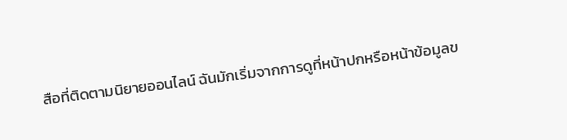สือที่ติดตามนิยายออนไลน์ ฉันมักเริ่มจากการดูที่หน้าปกหรือหน้าข้อมูลข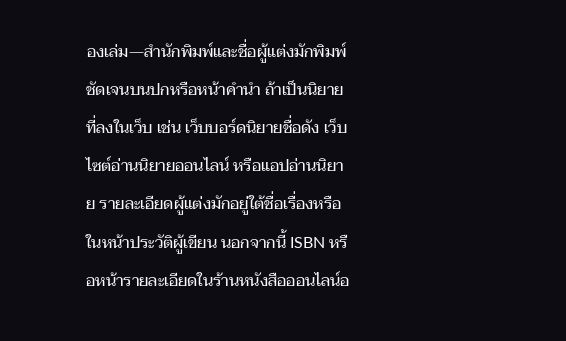องเล่ม—สำนักพิมพ์และชื่อผู้แต่งมักพิมพ์ชัดเจนบนปกหรือหน้าคำนำ ถ้าเป็นนิยายที่ลงในเว็บ เช่น เว็บบอร์ดนิยายชื่อดัง เว็บไซต์อ่านนิยายออนไลน์ หรือแอปอ่านนิยาย รายละเอียดผู้แต่งมักอยู่ใต้ชื่อเรื่องหรือในหน้าประวัติผู้เขียน นอกจากนี้ ISBN หรือหน้ารายละเอียดในร้านหนังสือออนไลน์อ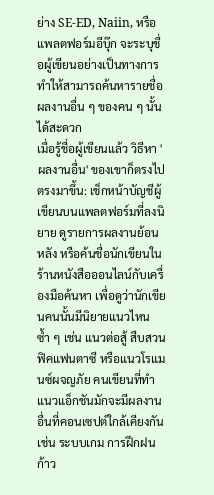ย่าง SE-ED, Naiin, หรือแพลตฟอร์มอีบุ๊ก จะระบุชื่อผู้เขียนอย่างเป็นทางการ ทำให้สามารถค้นหารายชื่อผลงานอื่น ๆ ของคน ๆ นั้นได้สะดวก
เมื่อรู้ชื่อผู้เขียนแล้ว วิธีหา 'ผลงานอื่น' ของเขาก็ตรงไปตรงมาขึ้น: เช็กหน้าบัญชีผู้เขียนบนแพลตฟอร์มที่ลงนิยาย ดูรายการผลงานย้อนหลัง หรือค้นชื่อนักเขียนในร้านหนังสือออนไลน์กับเครื่องมือค้นหา เพื่อดูว่านักเขียนคนนั้นมีนิยายแนวไหนซ้ำ ๆ เช่น แนวต่อสู้ สืบสวน ฟิคแฟนตาซี หรือแนวโรแมนซ์ผจญภัย คนเขียนที่ทำแนวแอ็กชันมักจะมีผลงานอื่นที่คอนเซปต์ใกล้เคียงกัน เช่น ระบบเกม การฝึกฝนก้าว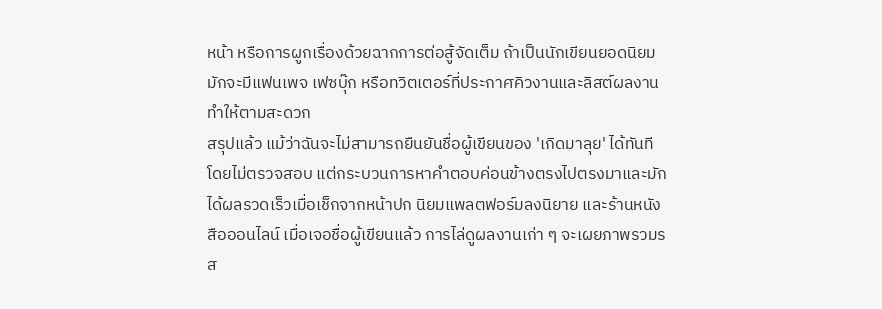หน้า หรือการผูกเรื่องด้วยฉากการต่อสู้จัดเต็ม ถ้าเป็นนักเขียนยอดนิยม มักจะมีแฟนเพจ เฟซบุ๊ก หรือทวิตเตอร์ที่ประกาศคิวงานและลิสต์ผลงาน ทำให้ตามสะดวก
สรุปแล้ว แม้ว่าฉันจะไม่สามารถยืนยันชื่อผู้เขียนของ 'เกิดมาลุย' ได้ทันทีโดยไม่ตรวจสอบ แต่กระบวนการหาคำตอบค่อนข้างตรงไปตรงมาและมักได้ผลรวดเร็วเมื่อเช็กจากหน้าปก นิยมแพลตฟอร์มลงนิยาย และร้านหนังสือออนไลน์ เมื่อเจอชื่อผู้เขียนแล้ว การไล่ดูผลงานเก่า ๆ จะเผยภาพรวมรส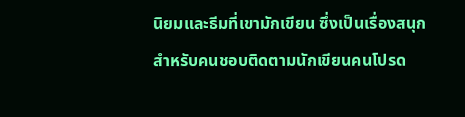นิยมและธีมที่เขามักเขียน ซึ่งเป็นเรื่องสนุกสำหรับคนชอบติดตามนักเขียนคนโปรด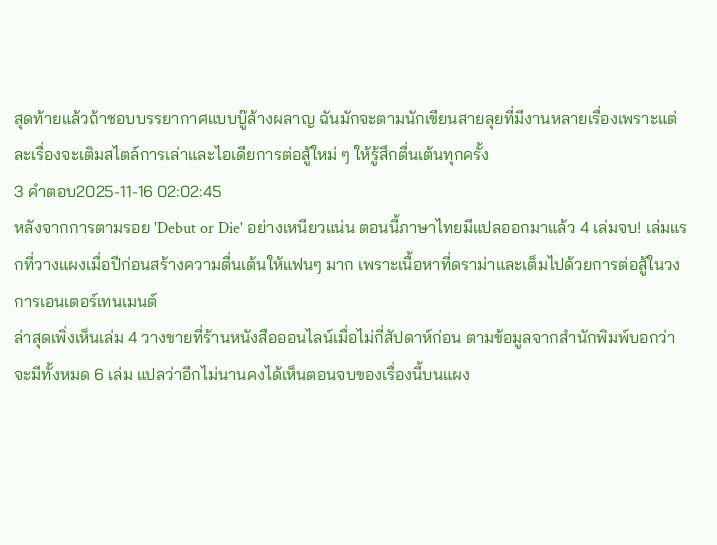สุดท้ายแล้วถ้าชอบบรรยากาศแบบบู๊ล้างผลาญ ฉันมักจะตามนักเขียนสายลุยที่มีงานหลายเรื่องเพราะแต่ละเรื่องจะเติมสไตล์การเล่าและไอเดียการต่อสู้ใหม่ ๆ ให้รู้สึกตื่นเต้นทุกครั้ง
3 คำตอบ2025-11-16 02:02:45
หลังจากการตามรอย 'Debut or Die' อย่างเหนียวแน่น ตอนนี้ภาษาไทยมีแปลออกมาแล้ว 4 เล่มจบ! เล่มแรกที่วางแผงเมื่อปีก่อนสร้างความตื่นเต้นให้แฟนๆ มาก เพราะเนื้อหาที่ดราม่าและเต็มไปด้วยการต่อสู้ในวงการเอนเตอร์เทนเมนต์
ล่าสุดเพิ่งเห็นเล่ม 4 วางขายที่ร้านหนังสือออนไลน์เมื่อไม่กี่สัปดาห์ก่อน ตามข้อมูลจากสำนักพิมพ์บอกว่าจะมีทั้งหมด 6 เล่ม แปลว่าอีกไม่นานคงได้เห็นตอนจบของเรื่องนี้บนแผง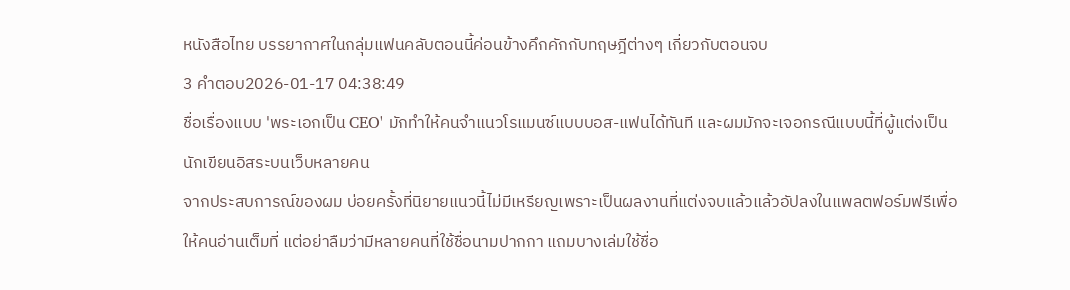หนังสือไทย บรรยากาศในกลุ่มแฟนคลับตอนนี้ค่อนข้างคึกคักกับทฤษฎีต่างๆ เกี่ยวกับตอนจบ
3 คำตอบ2026-01-17 04:38:49
ชื่อเรื่องแบบ 'พระเอกเป็น CEO' มักทำให้คนจำแนวโรแมนซ์แบบบอส-แฟนได้ทันที และผมมักจะเจอกรณีแบบนี้ที่ผู้แต่งเป็นนักเขียนอิสระบนเว็บหลายคน
จากประสบการณ์ของผม บ่อยครั้งที่นิยายแนวนี้ไม่มีเหรียญเพราะเป็นผลงานที่แต่งจบแล้วแล้วอัปลงในแพลตฟอร์มฟรีเพื่อให้คนอ่านเต็มที่ แต่อย่าลืมว่ามีหลายคนที่ใช้ชื่อนามปากกา แถมบางเล่มใช้ชื่อ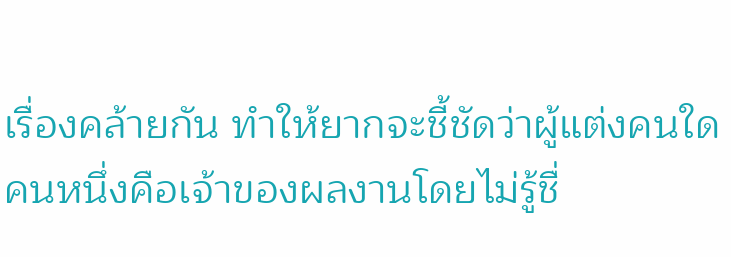เรื่องคล้ายกัน ทำให้ยากจะชี้ชัดว่าผู้แต่งคนใดคนหนึ่งคือเจ้าของผลงานโดยไม่รู้ชื่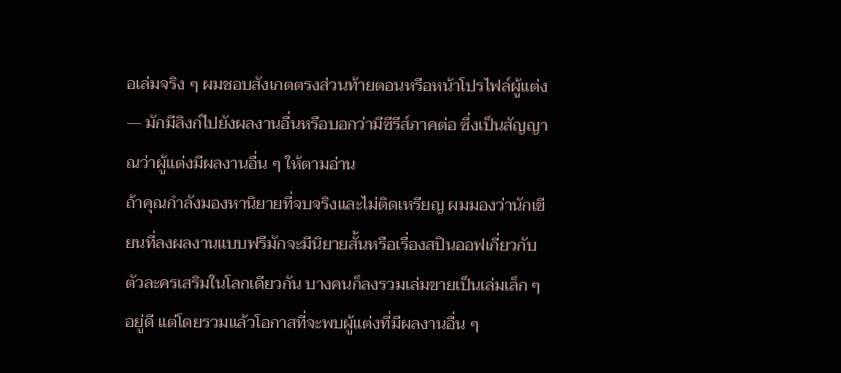อเล่มจริง ๆ ผมชอบสังเกตตรงส่วนท้ายตอนหรือหน้าโปรไฟล์ผู้แต่ง — มักมีลิงก์ไปยังผลงานอื่นหรือบอกว่ามีซีรีส์ภาคต่อ ซึ่งเป็นสัญญาณว่าผู้แต่งมีผลงานอื่น ๆ ให้ตามอ่าน
ถ้าคุณกำลังมองหานิยายที่จบจริงและไม่ติดเหรียญ ผมมองว่านักเขียนที่ลงผลงานแบบฟรีมักจะมีนิยายสั้นหรือเรื่องสปินออฟเกี่ยวกับตัวละครเสริมในโลกเดียวกัน บางคนก็ลงรวมเล่มขายเป็นเล่มเล็ก ๆ อยู่ดี แต่โดยรวมแล้วโอกาสที่จะพบผู้แต่งที่มีผลงานอื่น ๆ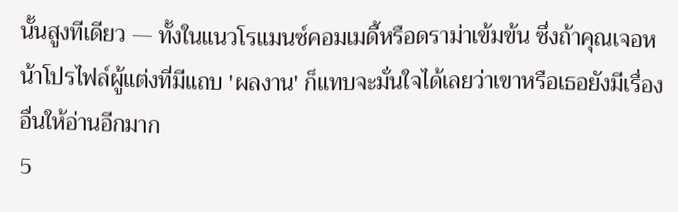นั้นสูงทีเดียว — ทั้งในแนวโรแมนซ์คอมเมดี้หรือดราม่าเข้มข้น ซึ่งถ้าคุณเจอหน้าโปรไฟล์ผู้แต่งที่มีแถบ 'ผลงาน' ก็แทบจะมั่นใจได้เลยว่าเขาหรือเธอยังมีเรื่องอื่นให้อ่านอีกมาก
5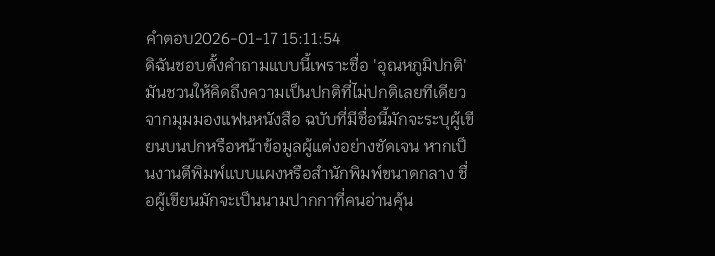คำตอบ2026-01-17 15:11:54
ดิฉันชอบตั้งคำถามแบบนี้เพราะชื่อ 'อุณหภูมิปกติ' มันชวนให้คิดถึงความเป็นปกติที่ไม่ปกติเลยทีเดียว
จากมุมมองแฟนหนังสือ ฉบับที่มีชื่อนี้มักจะระบุผู้เขียนบนปกหรือหน้าข้อมูลผู้แต่งอย่างชัดเจน หากเป็นงานตีพิมพ์แบบแผงหรือสำนักพิมพ์ขนาดกลาง ชื่อผู้เขียนมักจะเป็นนามปากกาที่คนอ่านคุ้น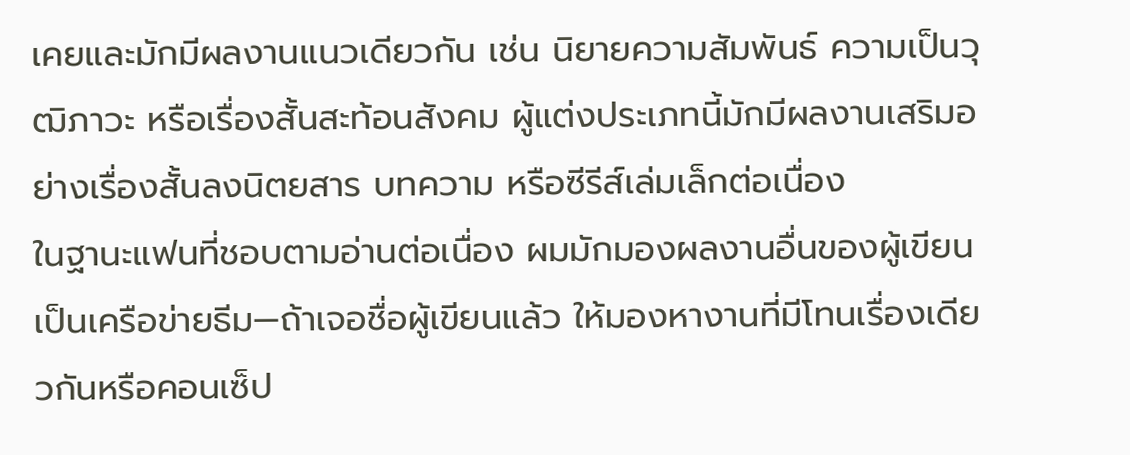เคยและมักมีผลงานแนวเดียวกัน เช่น นิยายความสัมพันธ์ ความเป็นวุฒิภาวะ หรือเรื่องสั้นสะท้อนสังคม ผู้แต่งประเภทนี้มักมีผลงานเสริมอย่างเรื่องสั้นลงนิตยสาร บทความ หรือซีรีส์เล่มเล็กต่อเนื่อง
ในฐานะแฟนที่ชอบตามอ่านต่อเนื่อง ผมมักมองผลงานอื่นของผู้เขียนเป็นเครือข่ายธีม—ถ้าเจอชื่อผู้เขียนแล้ว ให้มองหางานที่มีโทนเรื่องเดียวกันหรือคอนเซ็ป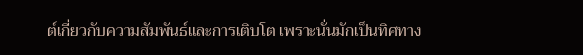ต์เกี่ยวกับความสัมพันธ์และการเติบโต เพราะนั่นมักเป็นทิศทาง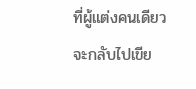ที่ผู้แต่งคนเดียวจะกลับไปเขีย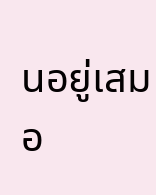นอยู่เสมอ